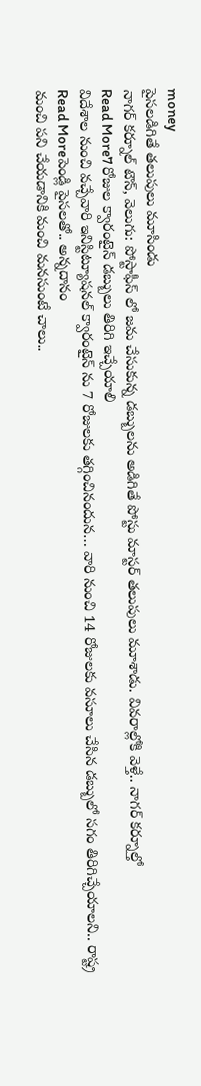money
పైసలడిగితే తలుపులు మూసిండు
నాగర్ కర్నూల్ టౌన్, వెలుగు: పోస్టాఫీస్ లో జమ చేసుకున్న డబ్బులను అడిగితే పోస్టు మాస్టర్ తలుపులు మూశాడు. వివరాల్లోకి వెళ్తే.. నాగర్ కర్నూల్తో
Read More7 రోజుల క్వారంటైన్ డబ్బులు తిరిగి ఇచ్చేయాలి
విదేశాల నుంచి వచ్చేవారి ఇనిస్టిట్యూషనల్ క్వారంటైన్ ను 7 రోజులకు తగ్గించినందున… వారి నుంచి 14 రోజులకు వసూలు చేసిన డబ్బులో సగం తిరిగిచ్చేయాలని.. రాష్ట్ర
Read Moreపెండ్లి పైసలతో.. అన్నదానం
మంచి పని చేయడానికి మంచి మనసుంటే చాలు..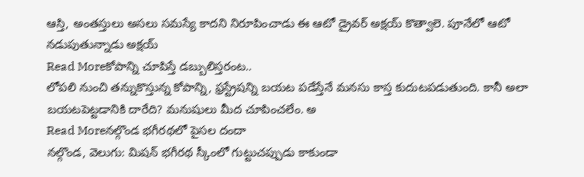ఆస్తి, అంతస్తులు అసలు సమస్యే కాదని నిరూపించాడు ఈ ఆటో డ్రైవర్ అక్షయ్ కొత్వాలె. పూనేలో ఆటో నడుపుతున్నాడు అక్షయ్
Read Moreకోపాన్ని చూపిస్తే డబ్బులిస్తరంట..
లోపలి నుంచి తన్నుకొస్తున్న కోపాన్ని, ఫ్రస్ట్రేషన్ని బయట పడేస్తేనే మనసు కాస్త కుదుటపడుతుంది. కానీ అలా బయటపెట్టడానికి దారేది? మనుషులు మీద చూపించలేం. అ
Read Moreనల్గొండ భగీరథలో పైసల దందా
నల్గొండ, వెలుగు: మిషన్ భగీరథ స్కీంలో గుట్టుచప్పుడు కాకుండా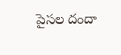పైసల దందా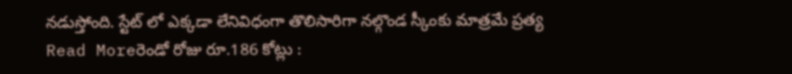నడుస్తోంది. స్టేట్ లో ఎక్కడా లేనివిధంగా తొలిసారిగా నల్గొండ స్కీంకు మాత్రమే ప్రత్య
Read Moreరెండో రోజు రూ.186 కోట్లు :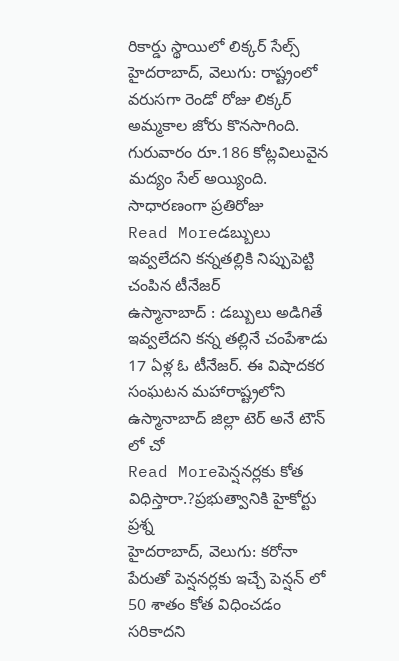రికార్డు స్థాయిలో లిక్కర్ సేల్స్
హైదరాబాద్, వెలుగు: రాష్ట్రంలో వరుసగా రెండో రోజు లిక్కర్ అమ్మకాల జోరు కొనసాగింది. గురువారం రూ.186 కోట్లవిలువైన మద్యం సేల్ అయ్యింది. సాధారణంగా ప్రతిరోజు
Read Moreడబ్బులు ఇవ్వలేదని కన్నతల్లికి నిప్పుపెట్టి చంపిన టీనేజర్
ఉస్మానాబాద్ : డబ్బులు అడిగితే ఇవ్వలేదని కన్న తల్లినే చంపేశాడు 17 ఏళ్ల ఓ టీనేజర్. ఈ విషాదకర సంఘటన మహారాష్ట్రలోని ఉస్మానాబాద్ జిల్లా టెర్ అనే టౌన్ లో చో
Read Moreపెన్షనర్లకు కోత విధిస్తారా.?ప్రభుత్వానికి హైకోర్టు ప్రశ్న
హైదరాబాద్, వెలుగు: కరోనా పేరుతో పెన్షనర్లకు ఇచ్చే పెన్షన్ లో 50 శాతం కోత విధించడం సరికాదని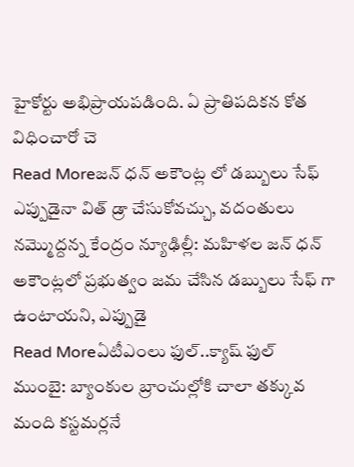హైకోర్టు అభిప్రాయపడింది. ఏ ప్రాతిపదికన కోత విధించారో చె
Read Moreజన్ ధన్ అకౌంట్ల లో డబ్బులు సేఫ్
ఎప్పుడైనా విత్ డ్రా చేసుకోవచ్చు, వదంతులు నమ్మొద్దన్న కేంద్రం న్యూఢిల్లీ: మహిళల జన్ ధన్ అకౌంట్లలో ప్రభుత్వం జమ చేసిన డబ్బులు సేఫ్ గా ఉంటాయని, ఎప్పుడై
Read Moreఏటీఎంలు ఫుల్..క్యాష్ ఫుల్
ముంబై: బ్యాంకుల బ్రాంచుల్లోకి చాలా తక్కువ మంది కస్టమర్లనే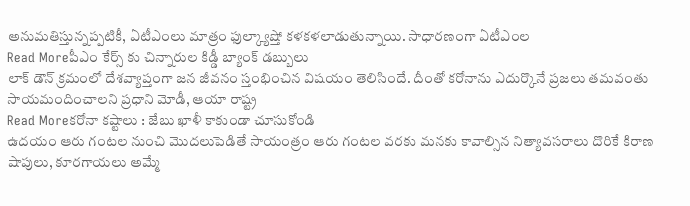అనుమతిస్తున్నప్పటికీ, ఏటీఎంలు మాత్రం ఫుల్క్యాష్తో కళకళలాడుతున్నాయి. సాధారణంగా ఏటీఎంల
Read Moreపీఎం కేర్స్ కు చిన్నారుల కిడ్డీ బ్యాంక్ డబ్బులు
లాక్ డౌన్ క్రమంలో దేశవ్యాప్తంగా జన జీవనం స్తంభించిన విషయం తెలిసిందే. దీంతో కరోనాను ఎదుర్కొనే ప్రజలు తమవంతు సాయమందించాలని ప్రధాని మోడీ, ఆయా రాష్ట్ర
Read Moreకరోనా కష్టాలు : జేబు ఖాళీ కాకుండా చూసుకోండి
ఉదయం ఆరు గంటల నుంచి మొదలుపెడితే సాయంత్రం ఆరు గంటల వరకు మనకు కావాల్సిన నిత్యావసరాలు దొరికే కిరాణ షాపులు, కూరగాయలు అమ్మే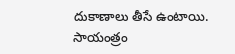దుకాణాలు తీసే ఉంటాయి. సాయంత్రం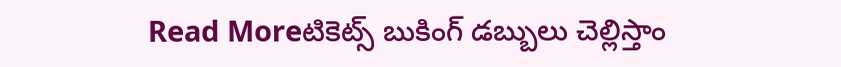Read Moreటికెట్స్ బుకింగ్ డబ్బులు చెల్లిస్తాం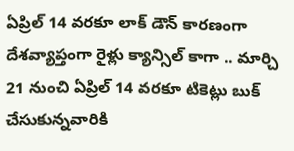ఏప్రిల్ 14 వరకూ లాక్ డౌన్ కారణంగా దేశవ్యాప్తంగా రైళ్లు క్యాన్సిల్ కాగా .. మార్చి 21 నుంచి ఏప్రిల్ 14 వరకూ టికెట్లు బుక్ చేసుకున్నవారికి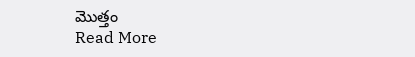మొత్తం
Read More